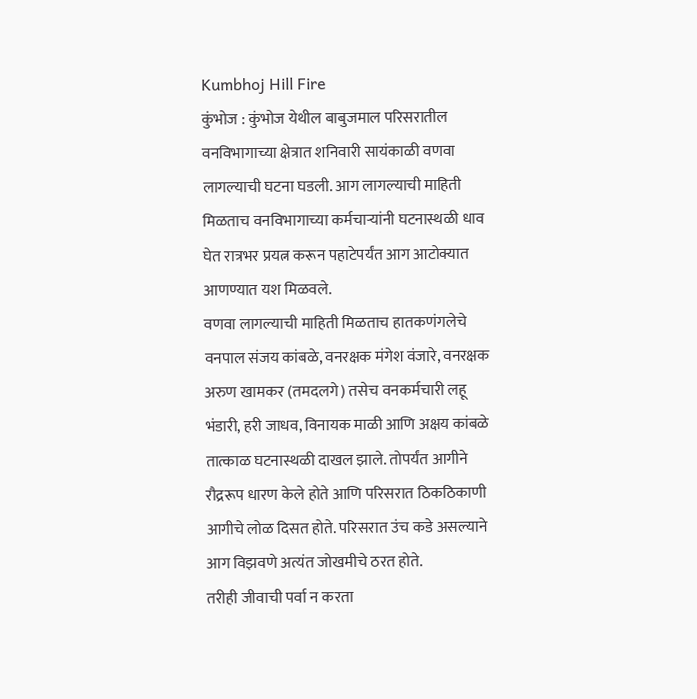Kumbhoj Hill Fire
कुंभोज : कुंभोज येथील बाबुजमाल परिसरातील वनविभागाच्या क्षेत्रात शनिवारी सायंकाळी वणवा लागल्याची घटना घडली. आग लागल्याची माहिती मिळताच वनविभागाच्या कर्मचाऱ्यांनी घटनास्थळी धाव घेत रात्रभर प्रयत्न करून पहाटेपर्यंत आग आटोक्यात आणण्यात यश मिळवले.
वणवा लागल्याची माहिती मिळताच हातकणंगलेचे वनपाल संजय कांबळे, वनरक्षक मंगेश वंजारे, वनरक्षक अरुण खामकर (तमदलगे) तसेच वनकर्मचारी लहू भंडारी, हरी जाधव, विनायक माळी आणि अक्षय कांबळे तात्काळ घटनास्थळी दाखल झाले. तोपर्यंत आगीने रौद्ररूप धारण केले होते आणि परिसरात ठिकठिकाणी आगीचे लोळ दिसत होते. परिसरात उंच कडे असल्याने आग विझवणे अत्यंत जोखमीचे ठरत होते.
तरीही जीवाची पर्वा न करता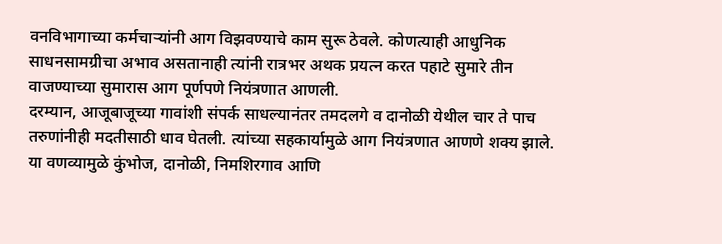वनविभागाच्या कर्मचाऱ्यांनी आग विझवण्याचे काम सुरू ठेवले. कोणत्याही आधुनिक साधनसामग्रीचा अभाव असतानाही त्यांनी रात्रभर अथक प्रयत्न करत पहाटे सुमारे तीन वाजण्याच्या सुमारास आग पूर्णपणे नियंत्रणात आणली.
दरम्यान, आजूबाजूच्या गावांशी संपर्क साधल्यानंतर तमदलगे व दानोळी येथील चार ते पाच तरुणांनीही मदतीसाठी धाव घेतली. त्यांच्या सहकार्यामुळे आग नियंत्रणात आणणे शक्य झाले.
या वणव्यामुळे कुंभोज, दानोळी, निमशिरगाव आणि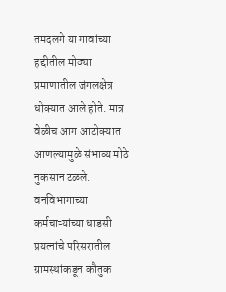तमदलगे या गावांच्या हद्दीतील मोठ्या प्रमाणातील जंगलक्षेत्र धोक्यात आले होते. मात्र वेळीच आग आटोक्यात आणल्यामुळे संभाव्य मोठे नुकसान टळले. वनविभागाच्या कर्मचाऱ्यांच्या धाडसी प्रयत्नांचे परिसरातील ग्रामस्थांकडून कौतुक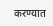करण्यात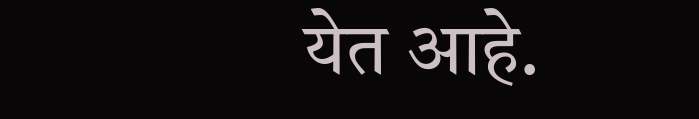येत आहे.